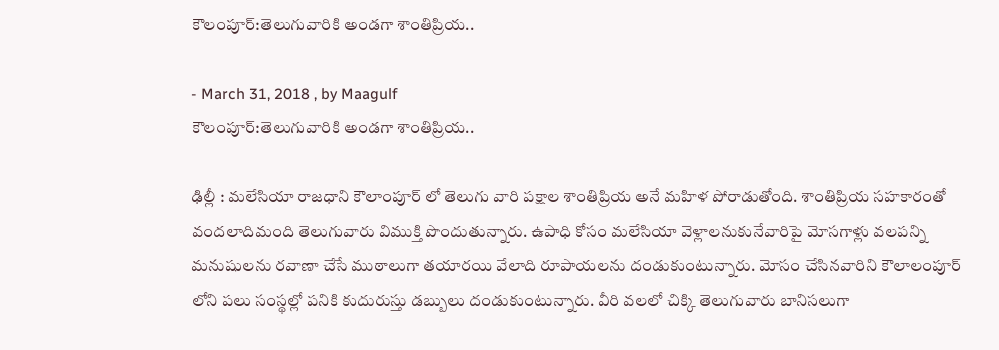కౌలంపూర్:తెలుగువారికి అండగా శాంతిప్రియ..

- March 31, 2018 , by Maagulf
కౌలంపూర్:తెలుగువారికి అండగా శాంతిప్రియ..

ఢిల్లీ : మలేసియా రాజధాని కౌలాంపూర్ లో తెలుగు వారి పక్షాల శాంతిప్రియ అనే మహిళ పోరాడుతోంది. శాంతిప్రియ సహకారంతో వందలాదిమంది తెలుగువారు విముక్తి పొందుతున్నారు. ఉపాధి కోసం మలేసియా వెళ్లాలనుకునేవారిపై మోసగాళ్లు వలపన్ని మనుషులను రవాణా చేసే ముఠాలుగా తయారయి వేలాది రూపాయలను దండుకుంటున్నారు. మోసం చేసినవారిని కౌలాలంపూర్ లోని పలు సంస్థల్లో పనికి కుదురుస్తు డబ్బులు దండుకుంటున్నారు. వీరి వలలో చిక్కి తెలుగువారు బానిసలుగా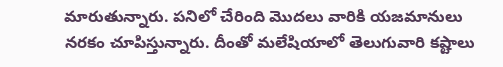మారుతున్నారు. పనిలో చేరింది మొదలు వారికి యజమానులు నరకం చూపిస్తున్నారు. దీంతో మలేషియాలో తెలుగువారి కష్టాలు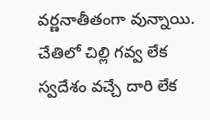వర్ణనాతీతంగా వున్నాయి. చేతిలో చిల్లి గవ్వ లేక స్వదేశం వచ్చే దారి లేక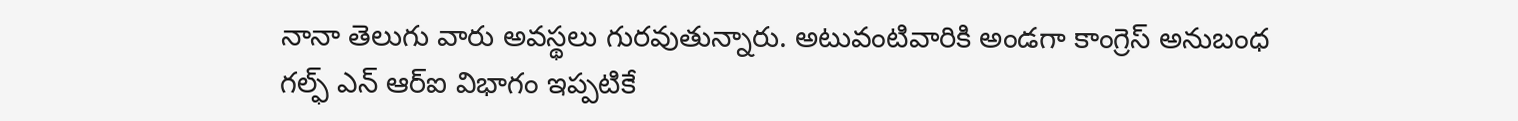నానా తెలుగు వారు అవస్థలు గురవుతున్నారు. అటువంటివారికి అండగా కాంగ్రెస్ అనుబంధ గల్ఫ్ ఎన్ ఆర్ఐ విభాగం ఇప్పటికే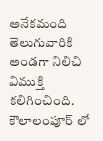అనేకమంది తెలుగువారికి అండగా నిలిచి విముక్తి కలిగించింది. కౌలాలంపూర్ లో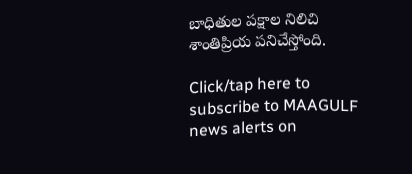బాధితుల పక్షాల నిలిచి శాంతిప్రియ పనిచేస్తోంది.

Click/tap here to subscribe to MAAGULF news alerts on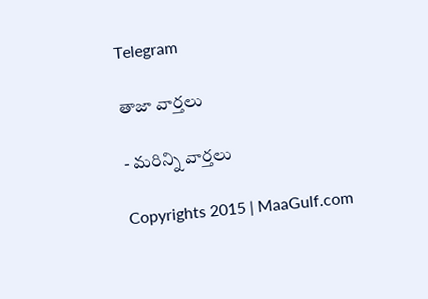Telegram

తాజా వార్తలు

- మరిన్ని వార్తలు

Copyrights 2015 | MaaGulf.com